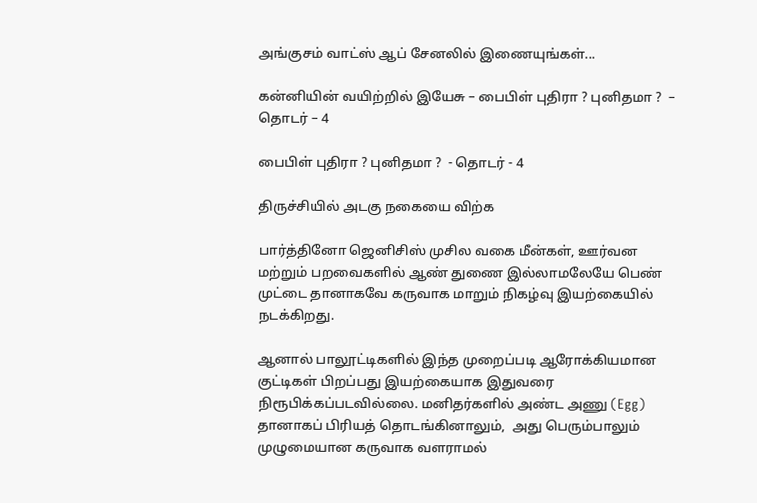அங்குசம் வாட்ஸ் ஆப் சேனலில் இணையுங்கள்...

கன்னியின் வயிற்றில் இயேசு – பைபிள் புதிரா ? புனிதமா ?  – தொடர் – 4

பைபிள் புதிரா ? புனிதமா ?  - தொடர் - 4

திருச்சியில் அடகு நகையை விற்க

பார்த்தினோ ஜெனிசிஸ் முசில வகை மீன்கள், ஊர்வன மற்றும் பறவைகளில் ஆண் துணை இல்லாமலேயே பெண் முட்டை தானாகவே கருவாக மாறும் நிகழ்வு இயற்கையில் நடக்கிறது.

ஆனால் பாலூட்டிகளில் இந்த முறைப்படி ஆரோக்கியமான குட்டிகள் பிறப்பது இயற்கையாக இதுவரை நிரூபிக்கப்படவில்லை. மனிதர்களில் அண்ட அணு (Egg) தானாகப் பிரியத் தொடங்கினாலும்,  அது பெரும்பாலும் முழுமையான கருவாக வளராமல்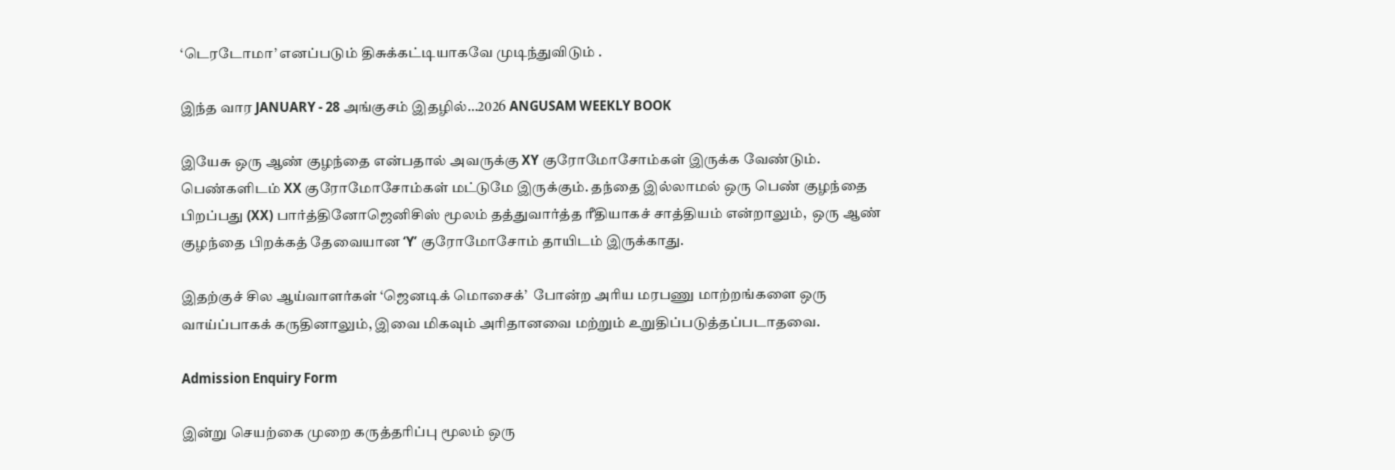‘டெரடோமா’ எனப்படும் திசுக்கட்டியாகவே முடிந்துவிடும் .

இந்த வார JANUARY - 28 அங்குசம் இதழில்…2026 ANGUSAM WEEKLY BOOK

இயேசு ஒரு ஆண் குழந்தை என்பதால் அவருக்கு XY குரோமோசோம்கள் இருக்க வேண்டும். பெண்களிடம் XX குரோமோசோம்கள் மட்டுமே இருக்கும். தந்தை இல்லாமல் ஒரு பெண் குழந்தை பிறப்பது (XX) பார்த்தினோஜெனிசிஸ் மூலம் தத்துவார்த்த ரீதியாகச் சாத்தியம் என்றாலும்,  ஒரு ஆண் குழந்தை பிறக்கத் தேவையான ‘Y’ குரோமோசோம் தாயிடம் இருக்காது.

இதற்குச் சில ஆய்வாளர்கள் ‘ஜெனடிக் மொசைக்’  போன்ற அரிய மரபணு மாற்றங்களை ஒரு வாய்ப்பாகக் கருதினாலும், இவை மிகவும் அரிதானவை மற்றும் உறுதிப்படுத்தப்படாதவை.

Admission Enquiry Form

இன்று செயற்கை முறை கருத்தரிப்பு மூலம் ஒரு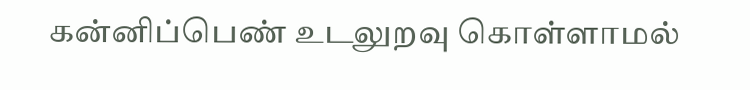கன்னிப்பெண் உடலுறவு கொள்ளாமல்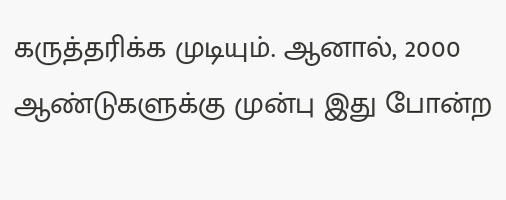கருத்தரிக்க முடியும். ஆனால், 2000 ஆண்டுகளுக்கு முன்பு இது போன்ற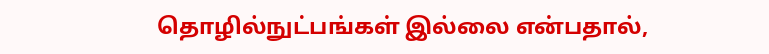தொழில்நுட்பங்கள் இல்லை என்பதால்,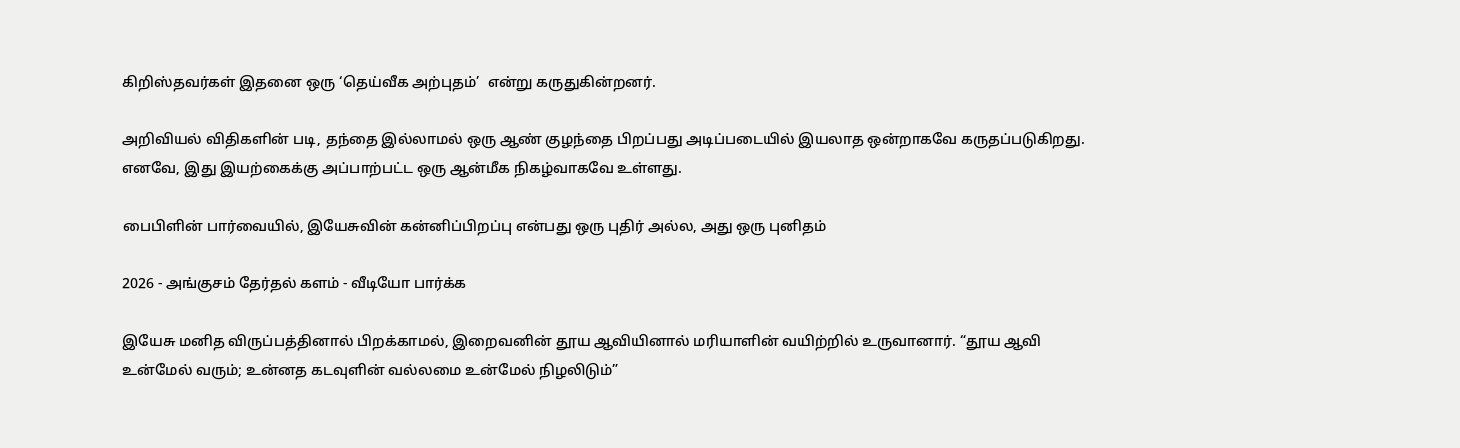கிறிஸ்தவர்கள் இதனை ஒரு ‘தெய்வீக அற்புதம்’  என்று கருதுகின்றனர்.

அறிவியல் விதிகளின் படி, தந்தை இல்லாமல் ஒரு ஆண் குழந்தை பிறப்பது அடிப்படையில் இயலாத ஒன்றாகவே கருதப்படுகிறது. எனவே, இது இயற்கைக்கு அப்பாற்பட்ட ஒரு ஆன்மீக நிகழ்வாகவே உள்ளது.

பைபிளின் பார்வையில், இயேசுவின் கன்னிப்பிறப்பு என்பது ஒரு புதிர் அல்ல, அது ஒரு புனிதம்

2026 - அங்குசம் தேர்தல் களம் - வீடியோ பார்க்க

இயேசு மனித விருப்பத்தினால் பிறக்காமல், இறைவனின் தூய ஆவியினால் மரியாளின் வயிற்றில் உருவானார். “தூய ஆவி உன்மேல் வரும்; உன்னத கடவுளின் வல்லமை உன்மேல் நிழலிடும்”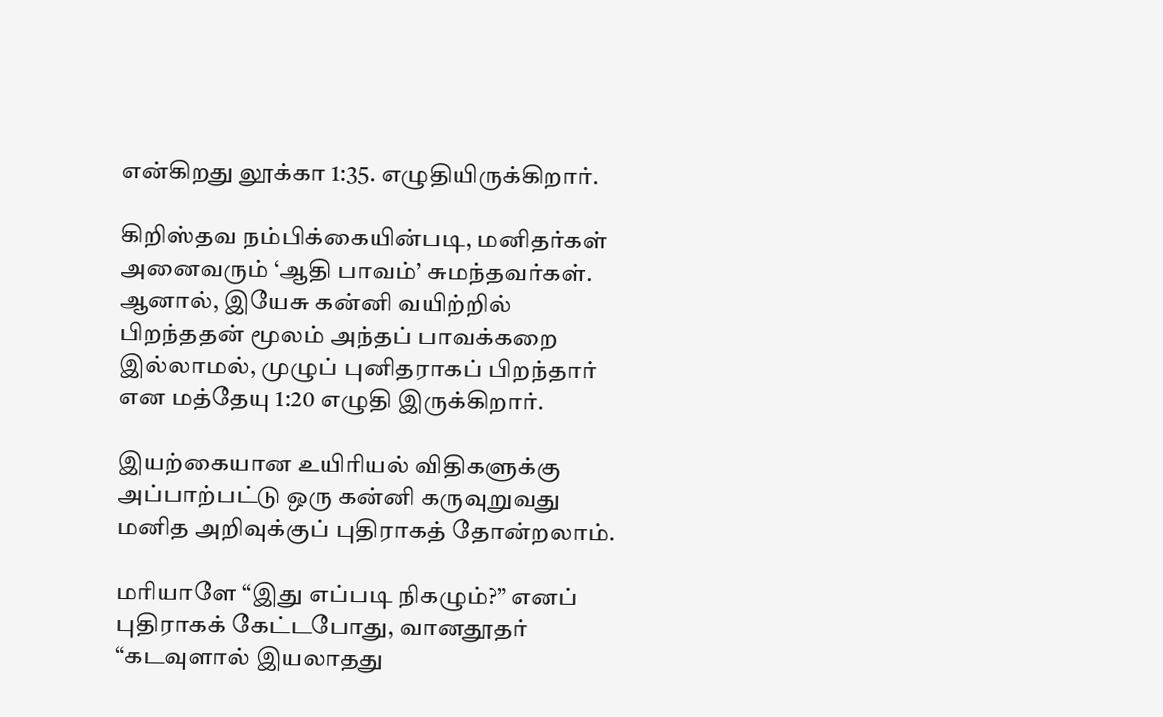என்கிறது லூக்கா 1:35. எழுதியிருக்கிறார்.

கிறிஸ்தவ நம்பிக்கையின்படி, மனிதர்கள் அனைவரும் ‘ஆதி பாவம்’ சுமந்தவர்கள். ஆனால், இயேசு கன்னி வயிற்றில் பிறந்ததன் மூலம் அந்தப் பாவக்கறை இல்லாமல், முழுப் புனிதராகப் பிறந்தார் என மத்தேயு 1:20 எழுதி இருக்கிறார்.

இயற்கையான உயிரியல் விதிகளுக்கு அப்பாற்பட்டு ஒரு கன்னி கருவுறுவது மனித அறிவுக்குப் புதிராகத் தோன்றலாம்.

மரியாளே “இது எப்படி நிகழும்?” எனப் புதிராகக் கேட்டபோது, வானதூதர் “கடவுளால் இயலாதது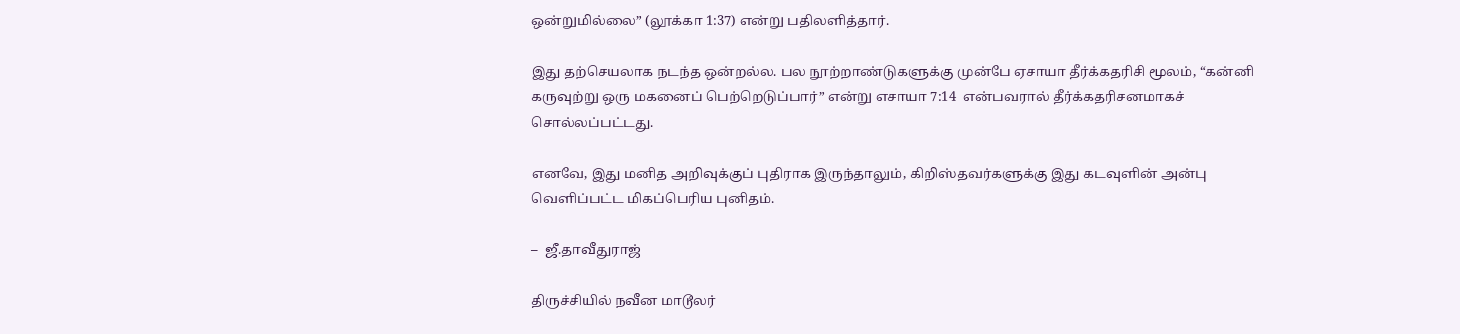ஒன்றுமில்லை” (லூக்கா 1:37) என்று பதிலளித்தார்.

இது தற்செயலாக நடந்த ஒன்றல்ல. பல நூற்றாண்டுகளுக்கு முன்பே ஏசாயா தீர்க்கதரிசி மூலம், “கன்னி கருவுற்று ஒரு மகனைப் பெற்றெடுப்பார்” என்று எசாயா 7:14  என்பவரால் தீர்க்கதரிசனமாகச் சொல்லப்பட்டது.

எனவே, இது மனித அறிவுக்குப் புதிராக இருந்தாலும், கிறிஸ்தவர்களுக்கு இது கடவுளின் அன்பு வெளிப்பட்ட மிகப்பெரிய புனிதம்.

–  ஜீ.தாவீதுராஜ்

திருச்சியில் நவீன மாடூலர்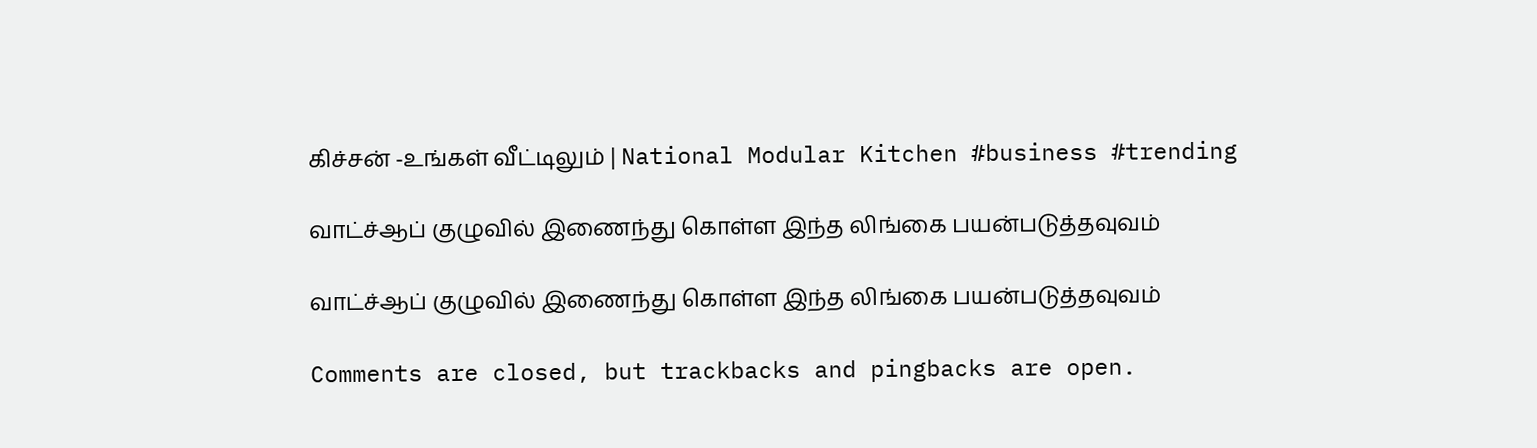கிச்சன் -உங்கள் வீட்டிலும் | National Modular Kitchen #business #trending

வாட்ச்ஆப் குழுவில் இணைந்து கொள்ள இந்த லிங்கை பயன்படுத்தவுவம்

வாட்ச்ஆப் குழுவில் இணைந்து கொள்ள இந்த லிங்கை பயன்படுத்தவுவம்

Comments are closed, but trackbacks and pingbacks are open.